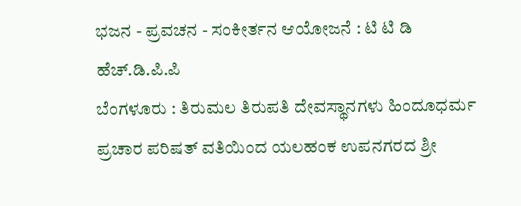ಭಜನ - ಪ್ರವಚನ - ಸಂಕೀರ್ತನ ಆಯೋಜನೆ : ಟಿ ಟಿ ಡಿ ಹೆಚ್.ಡಿ.ಪಿ.ಪಿ
ಬೆಂಗಳೂರು : ತಿರುಮಲ ತಿರುಪತಿ ದೇವಸ್ಥಾನಗಳು ಹಿಂದೂಧರ್ಮ ಪ್ರಚಾರ ಪರಿಷತ್ ವತಿಯಿಂದ ಯಲಹಂಕ ಉಪನಗರದ ಶ್ರೀ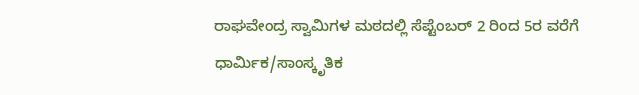ರಾಘವೇಂದ್ರ ಸ್ವಾಮಿಗಳ ಮಠದಲ್ಲಿ ಸೆಪ್ಟೆಂಬರ್ 2 ರಿಂದ 5ರ ವರೆಗೆ ಧಾರ್ಮಿಕ/ಸಾಂಸ್ಕೃತಿಕ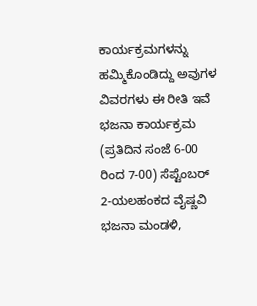ಕಾರ್ಯಕ್ರಮಗಳನ್ನು ಹಮ್ಮಿಕೊಂಡಿದ್ದು ಅವುಗಳ ವಿವರಗಳು ಈ ರೀತಿ ಇವೆ
ಭಜನಾ ಕಾರ್ಯಕ್ರಮ (ಪ್ರತಿದಿನ ಸಂಜೆ 6-00 ರಿಂದ 7-00) ಸೆಪ್ಟೆಂಬರ್ 2-ಯಲಹಂಕದ ವೈಷ್ಣವಿ ಭಜನಾ ಮಂಡಳಿ,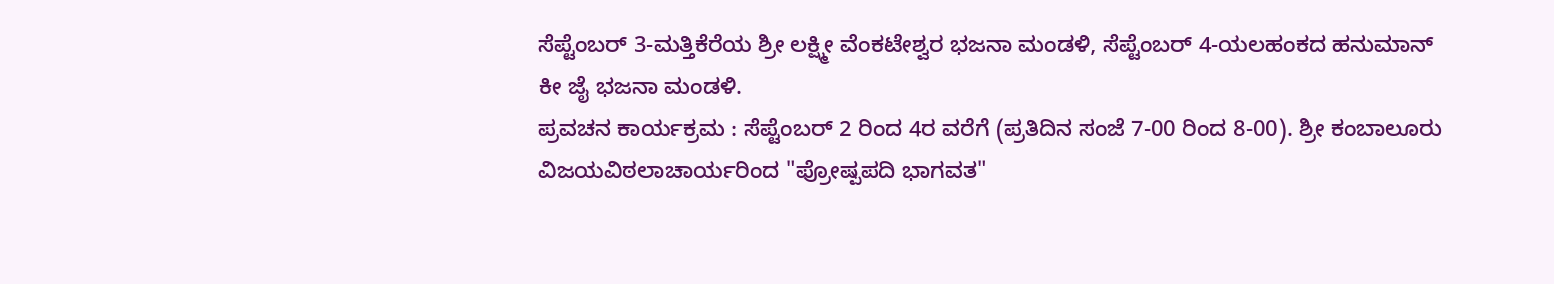ಸೆಪ್ಟೆಂಬರ್ 3-ಮತ್ತಿಕೆರೆಯ ಶ್ರೀ ಲಕ್ಷ್ಮೀ ವೆಂಕಟೇಶ್ವರ ಭಜನಾ ಮಂಡಳಿ, ಸೆಪ್ಟೆಂಬರ್ 4-ಯಲಹಂಕದ ಹನುಮಾನ್ ಕೀ ಜೈ ಭಜನಾ ಮಂಡಳಿ.
ಪ್ರವಚನ ಕಾರ್ಯಕ್ರಮ : ಸೆಪ್ಟೆಂಬರ್ 2 ರಿಂದ 4ರ ವರೆಗೆ (ಪ್ರತಿದಿನ ಸಂಜೆ 7-00 ರಿಂದ 8-00). ಶ್ರೀ ಕಂಬಾಲೂರು ವಿಜಯವಿಠಲಾಚಾರ್ಯರಿಂದ "ಪ್ರೋಷ್ಪಪದಿ ಭಾಗವತ"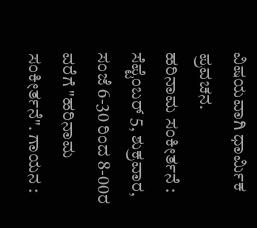ವಿಷಯವಾಗಿ ಧಾರ್ಮಿಕ ಪ್ರವಚನ.
ಹರಿನಾಮ ಸಂಕೀರ್ತನೆ : ಸೆಪ್ಟೆಂಬರ್ 5, ಶುಕ್ರವಾರ, ಸಂಜೆ 6-30 ರಿಂದ 8-00ರ ವರೆಗೆ "ಹರಿನಾಮ ಸಂಕೀರ್ತನೆ". ಗಾಯನ :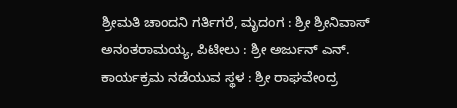ಶ್ರೀಮತಿ ಚಾಂದನಿ ಗರ್ತಿಗರೆ, ಮೃದಂಗ : ಶ್ರೀ ಶ್ರೀನಿವಾಸ್ ಅನಂತರಾಮಯ್ಯ, ಪಿಟೀಲು : ಶ್ರೀ ಅರ್ಜುನ್ ಎನ್.
ಕಾರ್ಯಕ್ರಮ ನಡೆಯುವ ಸ್ಥಳ : ಶ್ರೀ ರಾಘವೇಂದ್ರ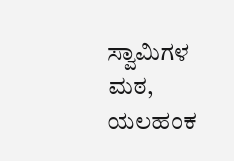ಸ್ವಾಮಿಗಳ ಮಠ, ಯಲಹಂಕ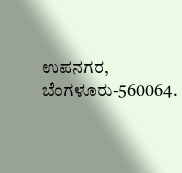ಉಪನಗರ, ಬೆಂಗಳೂರು-560064.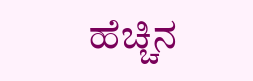ಹೆಚ್ಚಿನ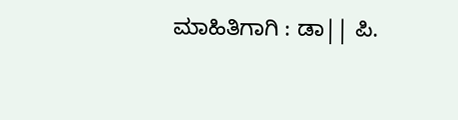ಮಾಹಿತಿಗಾಗಿ : ಡಾ|| ಪಿ.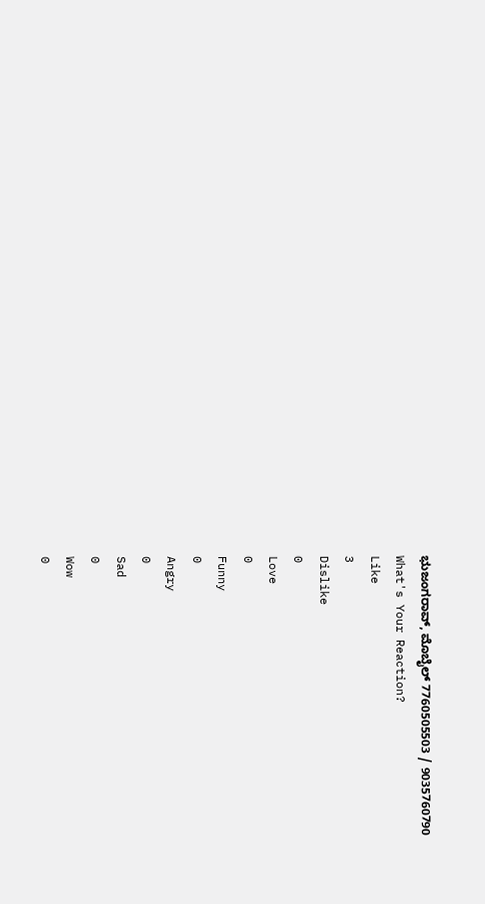ಭುಜಂಗರಾವ್, ಮೊಬೈಲ್ 7760505503 / 9035760790
What's Your Reaction?
Like
3
Dislike
0
Love
0
Funny
0
Angry
0
Sad
0
Wow
0